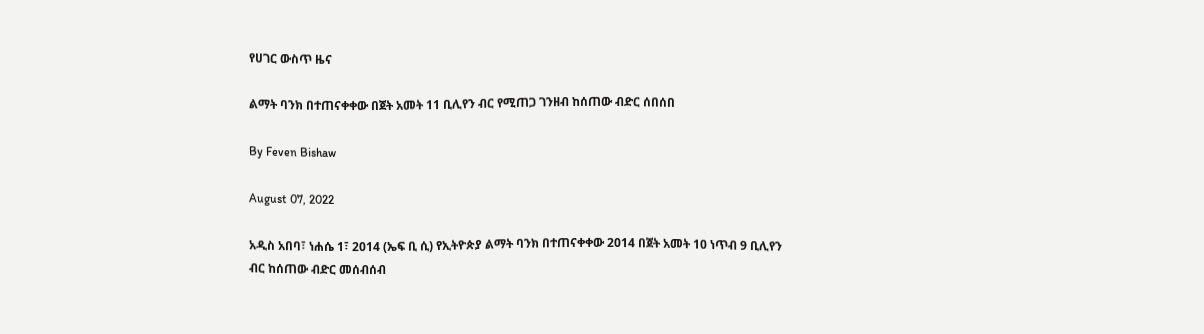የሀገር ውስጥ ዜና

ልማት ባንክ በተጠናቀቀው በጀት አመት 11 ቢሊየን ብር የሚጠጋ ገንዘብ ከሰጠው ብድር ሰበሰበ

By Feven Bishaw

August 07, 2022

አዲስ አበባ፣ ነሐሴ 1፣ 2014 (ኤፍ ቢ ሲ) የኢትዮጵያ ልማት ባንክ በተጠናቀቀው 2014 በጀት አመት 10 ነጥብ 9 ቢሊየን ብር ከሰጠው ብድር መሰብሰብ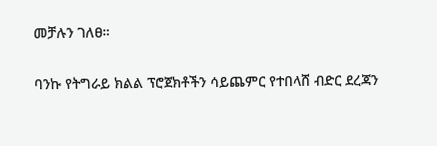መቻሉን ገለፀ።

ባንኩ የትግራይ ክልል ፕሮጀክቶችን ሳይጨምር የተበላሸ ብድር ደረጃን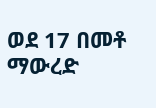ወደ 17 በመቶ ማውረድ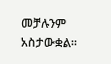መቻሉንም አስታውቋል።